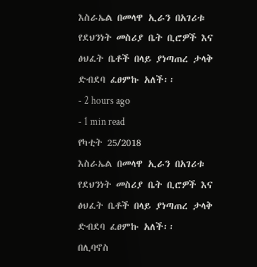እስራኤል በመላዋ ኢራን በአገሪቱ የደህንነት መስሪያ ቤት ቢሮዎች እና ፅህፈት ቤቶች በላይ ያነጣጠረ ታላቅ ድብደባ ፈፀምኩ አለች፡፡
- 2 hours ago
- 1 min read
የካቲት 25/2018
እስራኤል በመላዋ ኢራን በአገሪቱ የደህንነት መስሪያ ቤት ቢሮዎች እና ፅህፈት ቤቶች በላይ ያነጣጠረ ታላቅ ድብደባ ፈፀምኩ አለች፡፡
በሊባኖስ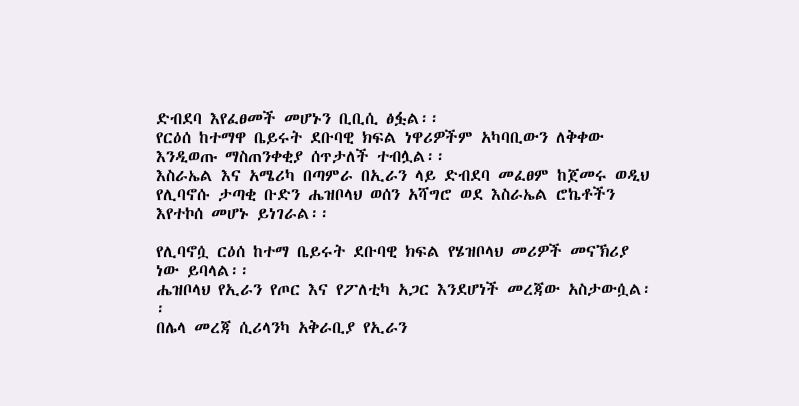ድብደባ እየፈፀመች መሆኑን ቢቢሲ ፅፏል፡፡
የርዕሰ ከተማዋ ቤይሩት ደቡባዊ ክፍል ነዋሪዎችም አካባቢውን ለቅቀው እንዲወጡ ማስጠንቀቂያ ሰጥታለች ተብሏል፡፡
እስራኤል እና አሜሪካ በጣምራ በኢራን ላይ ድብደባ መፈፀም ከጀመሩ ወዲህ የሊባኖሱ ታጣቂ ቡድን ሔዝቦላህ ወሰን አሻግሮ ወደ እስራኤል ሮኬቶችን እየተኮሰ መሆኑ ይነገራል፡፡

የሊባኖሷ ርዕሰ ከተማ ቤይሩት ደቡባዊ ክፍል የሄዝቦላህ መሪዎች መናኽሪያ ነው ይባላል፡፡
ሔዝቦላህ የኢራን የጦር እና የፖለቲካ አጋር እንደሆነች መረጃው አስታውሷል፡፡
በሌላ መረጃ ሲሪላንካ አቅራቢያ የኢራን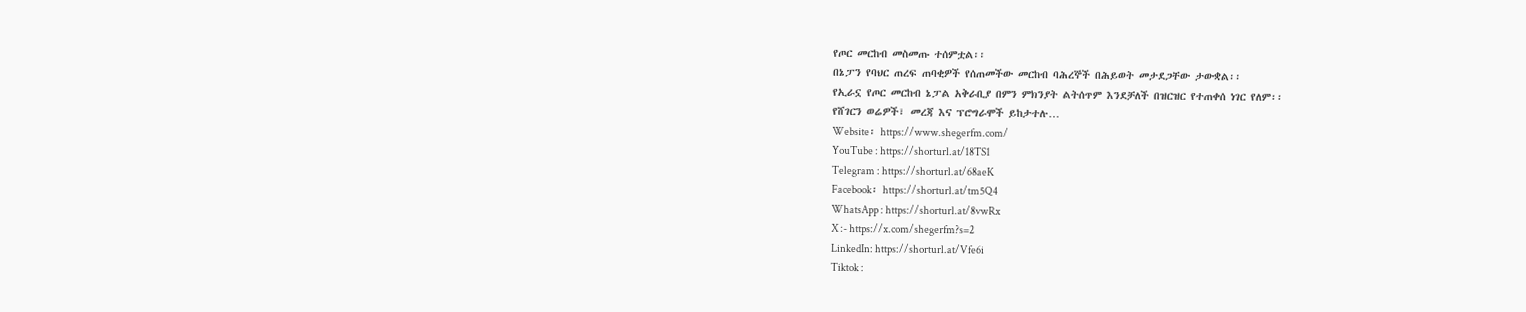የጦር መርከብ መስመጡ ተሰምቷል፡፡
በኔፓን የባህር ጠረፍ ጠባቂዎች የሰጠመችው መርከብ ባሕረኞች በሕይወት መታደጋቸው ታውቋል፡፡
የኢራኗ የጦር መርከብ ኔፓል አቅራቢያ በምን ምክንያት ልትሰጥም እንደቻለች በዝርዝር የተጠቀሰ ነገር የለም፡፡
የሸገርን ወሬዎች፣ መረጃ እና ፕሮግራሞች ይከታተሉ…
Website፡ https://www.shegerfm.com/
YouTube : https://shorturl.at/18TS1
Telegram : https://shorturl.at/68aeK
Facebook፡ https://shorturl.at/tm5Q4
WhatsApp : https://shorturl.at/8vwRx
X :- https://x.com/shegerfm?s=2
LinkedIn: https://shorturl.at/Vfe6i
Tiktok :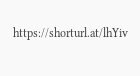https://shorturl.at/lhYiv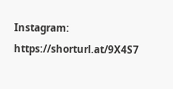Instagram: https://shorturl.at/9X4S7